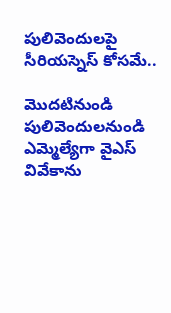పులివెందులపై సీరియస్నెస్ కోసమే..

మొదటినుండి పులివెందులనుండి ఎమ్మెల్యేగా వైఎస్ వివేకాను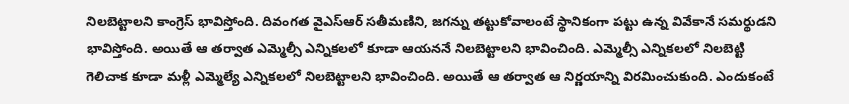నిలబెట్టాలని కాంగ్రెస్ భావిస్తోంది. దివంగత వైఎస్ఆర్ సతీమణిని, జగన్ను తట్టుకోవాలంటే స్థానికంగా పట్టు ఉన్న వివేకానే సమర్థుడని భావిస్తోంది. అయితే ఆ తర్వాత ఎమ్మెల్సీ ఎన్నికలలో కూడా ఆయననే నిలబెట్టాలని భావించింది. ఎమ్మెల్సీ ఎన్నికలలో నిలబెట్టి గెలిచాక కూడా మళ్లీ ఎమ్మెల్యే ఎన్నికలలో నిలబెట్టాలని భావించింది. అయితే ఆ తర్వాత ఆ నిర్ణయాన్ని విరమించుకుంది. ఎందుకంటే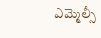ఎమ్మెల్సీ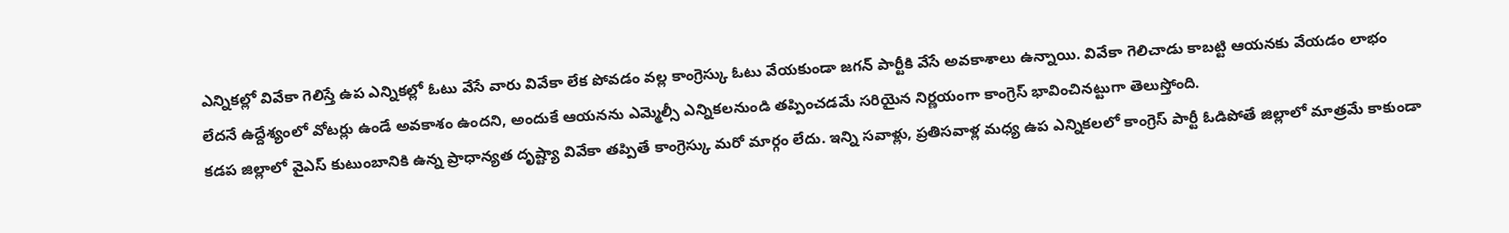ఎన్నికల్లో వివేకా గెలిస్తే ఉప ఎన్నికల్లో ఓటు వేసే వారు వివేకా లేక పోవడం వల్ల కాంగ్రెస్కు ఓటు వేయకుండా జగన్ పార్టీకి వేసే అవకాశాలు ఉన్నాయి. వివేకా గెలిచాడు కాబట్టి ఆయనకు వేయడం లాభం లేదనే ఉద్దేశ్యంలో వోటర్లు ఉండే అవకాశం ఉందని, అందుకే ఆయనను ఎమ్మెల్సీ ఎన్నికలనుండి తప్పించడమే సరియైన నిర్ణయంగా కాంగ్రెస్ భావించినట్టుగా తెలుస్తోంది.
కడప జిల్లాలో వైఎస్ కుటుంబానికి ఉన్న ప్రాధాన్యత దృష్ట్యా వివేకా తప్పితే కాంగ్రెస్కు మరో మార్గం లేదు. ఇన్ని సవాళ్లు, ప్రతిసవాళ్ల మధ్య ఉప ఎన్నికలలో కాంగ్రెస్ పార్టీ ఓడిపోతే జిల్లాలో మాత్రమే కాకుండా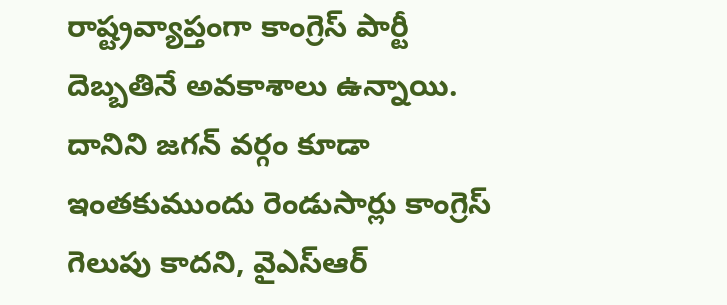రాష్ట్రవ్యాప్తంగా కాంగ్రెస్ పార్టీ దెబ్బతినే అవకాశాలు ఉన్నాయి. దానిని జగన్ వర్గం కూడా ఇంతకుముందు రెండుసార్లు కాంగ్రెస్ గెలుపు కాదని, వైఎస్ఆర్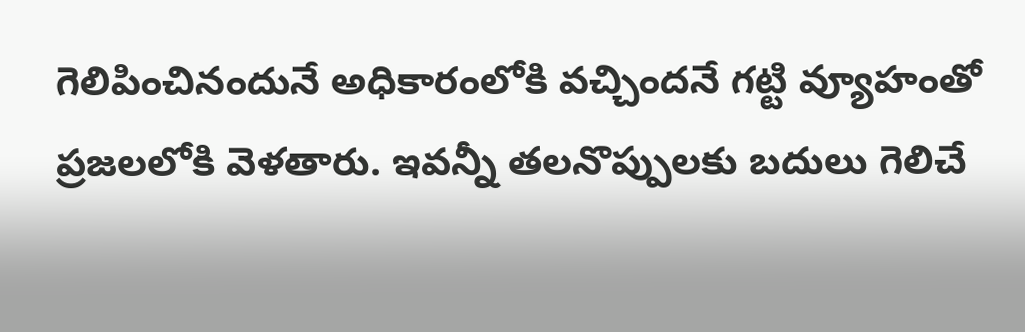గెలిపించినందునే అధికారంలోకి వచ్చిందనే గట్టి వ్యూహంతో ప్రజలలోకి వెళతారు. ఇవన్నీ తలనొప్పులకు బదులు గెలిచే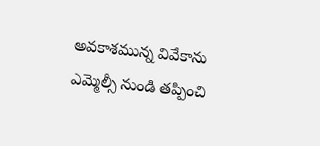అవకాశమున్న వివేకాను ఎమ్మెల్సీ నుండి తప్పించి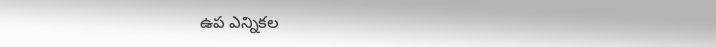ఉప ఎన్నికల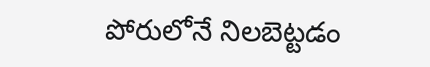పోరులోనే నిలబెట్టడం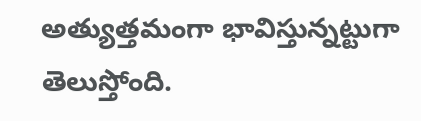అత్యుత్తమంగా భావిస్తున్నట్టుగా తెలుస్తోంది.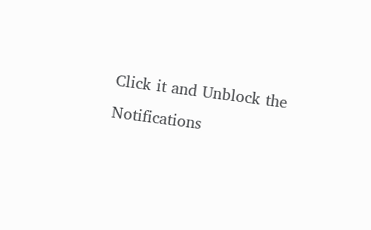Click it and Unblock the Notifications